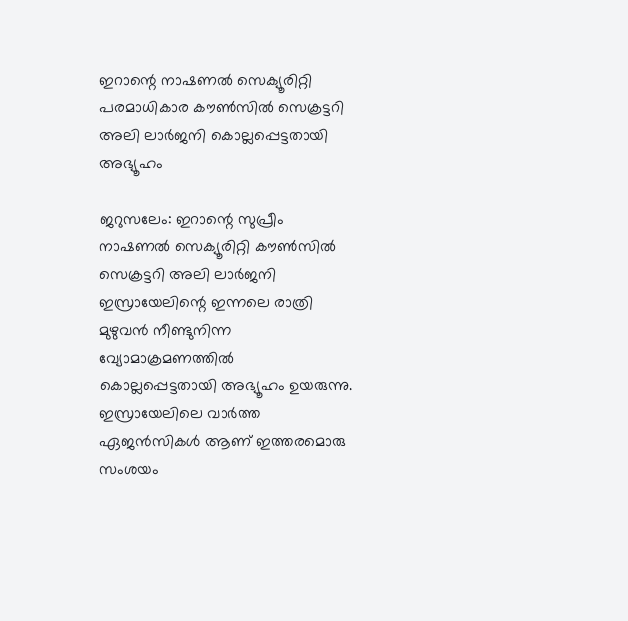ഇറാന്റെ നാഷണല്‍ സെക്യൂരിറ്റി പരമാധികാര കൗണ്‍സില്‍ സെക്രട്ടറി അലി ലാര്‍ജനി കൊല്ലപ്പെട്ടതായി അഭ്യൂഹം

ജറുസലേം: ഇറാന്റെ സുപ്രീം നാഷണല്‍ സെക്യൂരിറ്റി കൗണ്‍സില്‍ സെക്രട്ടറി അലി ലാര്‍ജനി ഇസ്രായേലിന്റെ ഇന്നലെ രാത്രി മുഴുവന്‍ നീണ്ടുനിന്ന വ്യോമാക്രമണത്തില്‍ കൊല്ലപ്പെട്ടതായി അഭ്യൂഹം ഉയരുന്നു.
ഇസ്രായേലിലെ വാര്‍ത്ത ഏജന്‍സികള്‍ ആണ് ഇത്തരമൊരു സംശയം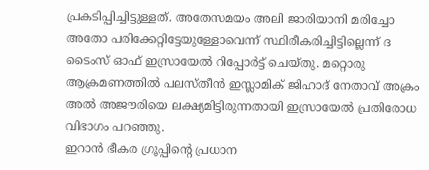പ്രകടിപ്പിച്ചിട്ടുള്ളത്. അതേസമയം അലി ജാരിയാനി മരിച്ചോ അതോ പരിക്കേറ്റിട്ടേയുള്ളോവെന്ന് സ്ഥിരീകരിച്ചിട്ടില്ലെന്ന് ദ ടൈംസ് ഓഫ് ഇസ്രായേല്‍ റിപ്പോര്‍ട്ട് ചെയ്തു. മറ്റൊരു ആക്രമണത്തില്‍ പലസ്തീന്‍ ഇസ്ലാമിക് ജിഹാദ് നേതാവ് അക്രം അല്‍ അജൗരിയെ ലക്ഷ്യമിട്ടിരുന്നതായി ഇസ്രായേല്‍ പ്രതിരോധ വിഭാഗം പറഞ്ഞു.
ഇറാന്‍ ഭീകര ഗ്രൂപ്പിന്റെ പ്രധാന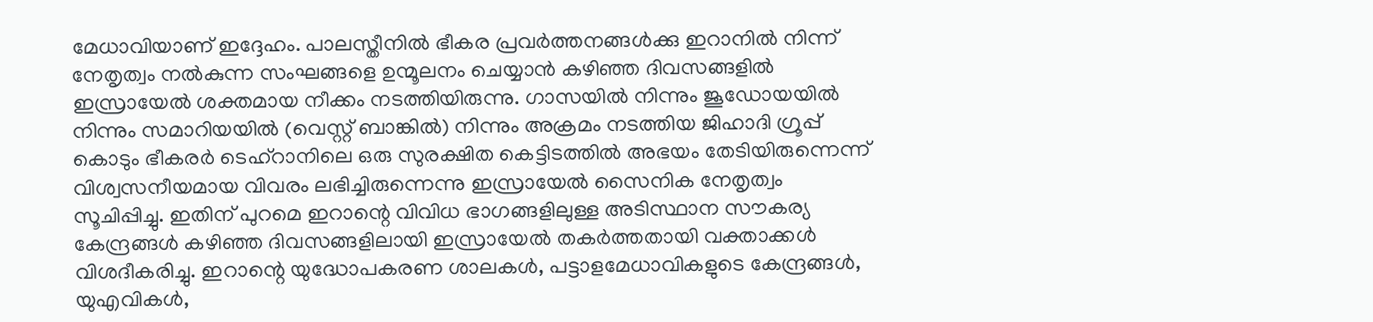മേധാവിയാണ് ഇദ്ദേഹം. പാലസ്തീനില്‍ ഭീകര പ്രവര്‍ത്തനങ്ങള്‍ക്കു ഇറാനില്‍ നിന്ന് നേതൃത്വം നല്‍കുന്ന സംഘങ്ങളെ ഉന്മൂലനം ചെയ്യാന്‍ കഴിഞ്ഞ ദിവസങ്ങളില്‍ ഇസ്രായേല്‍ ശക്തമായ നീക്കം നടത്തിയിരുന്നു. ഗാസയില്‍ നിന്നും ജൂഡോയയില്‍ നിന്നും സമാറിയയില്‍ (വെസ്റ്റ് ബാങ്കില്‍) നിന്നും അക്രമം നടത്തിയ ജിഹാദി ഗ്രൂപ്പ് കൊടും ഭീകരര്‍ ടെഹ്‌റാനിലെ ഒരു സുരക്ഷിത കെട്ടിടത്തില്‍ അഭയം തേടിയിരുന്നെന്ന് വിശ്വസനീയമായ വിവരം ലഭിച്ചിരുന്നെന്നു ഇസ്രായേല്‍ സൈനിക നേതൃത്വം സൂചിപ്പിച്ചു. ഇതിന് പുറമെ ഇറാന്റെ വിവിധ ഭാഗങ്ങളിലുള്ള അടിസ്ഥാന സൗകര്യ കേന്ദ്രങ്ങള്‍ കഴിഞ്ഞ ദിവസങ്ങളിലായി ഇസ്രായേല്‍ തകര്‍ത്തതായി വക്താക്കള്‍ വിശദീകരിച്ചു. ഇറാന്റെ യുദ്ധോപകരണ ശാലകള്‍, പട്ടാളമേധാവികളുടെ കേന്ദ്രങ്ങള്‍, യുഎവികള്‍,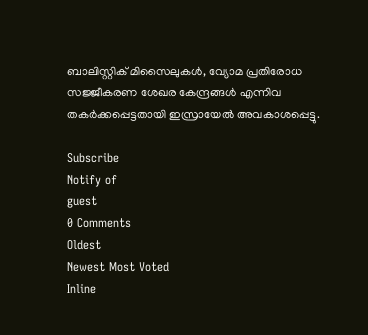ബാലിസ്റ്റിക് മിസൈലുകള്‍, വ്യോമ പ്രതിരോധ സജ്ജീകരണ ശേഖര കേന്ദ്രങ്ങള്‍ എന്നിവ തകര്‍ക്കപ്പെട്ടതായി ഇസ്രായേല്‍ അവകാശപ്പെട്ടു.

Subscribe
Notify of
guest
0 Comments
Oldest
Newest Most Voted
Inline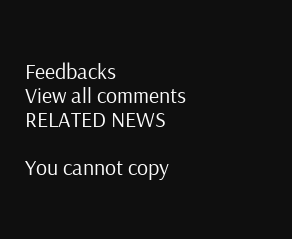Feedbacks
View all comments
RELATED NEWS

You cannot copy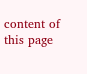content of this page